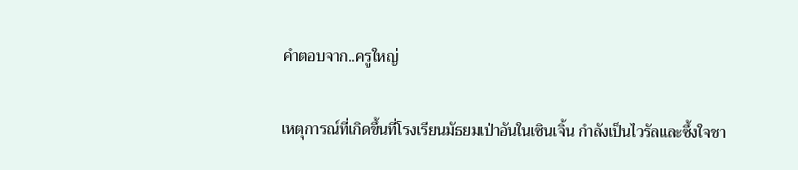คำตอบจาก..ครูใหญ่

เหตุการณ์ที่เกิดขึ้นที่โรงเรียนมัธยมเป่าอันในเซินเจิ้น กำลังเป็นไวรัลและซึ้งใจชา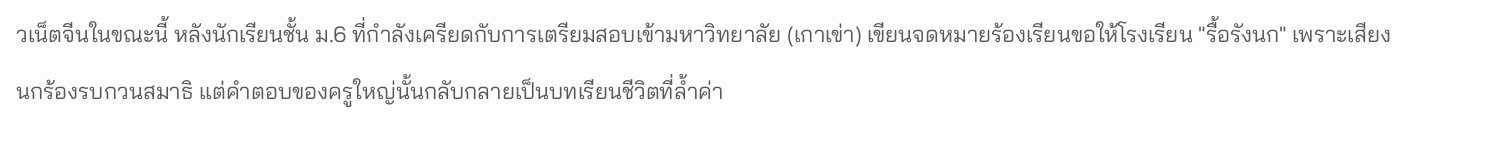วเน็ตจีนในขณะนี้ หลังนักเรียนชั้น ม.6 ที่กำลังเครียดกับการเตรียมสอบเข้ามหาวิทยาลัย (เกาเข่า) เขียนจดหมายร้องเรียนขอให้โรงเรียน "รื้อรังนก" เพราะเสียงนกร้องรบกวนสมาธิ แต่คำตอบของครูใหญ่นั้นกลับกลายเป็นบทเรียนชีวิตที่ล้ำค่า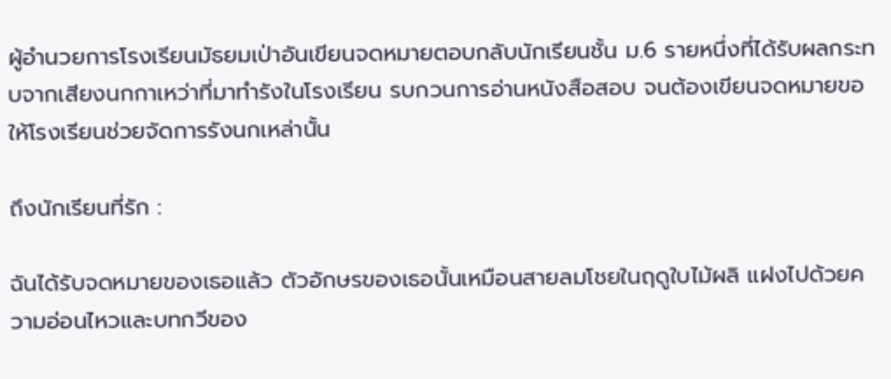ผู้อำนวยการโรงเรียนมัธยมเป่าอันเขียนจดหมายตอบกลับนักเรียนชั้น ม.6 รายหนึ่งที่ได้รับผลกระทบจากเสียงนกกาเหว่าที่มาทำรังในโรงเรียน รบกวนการอ่านหนังสือสอบ จนต้องเขียนจดหมายขอให้โรงเรียนช่วยจัดการรังนกเหล่านั้น

ถึงนักเรียนที่รัก :

ฉันได้รับจดหมายของเธอแล้ว ตัวอักษรของเธอนั้นเหมือนสายลมโชยในฤดูใบไม้ผลิ แฝงไปด้วยความอ่อนไหวและบทกวีของ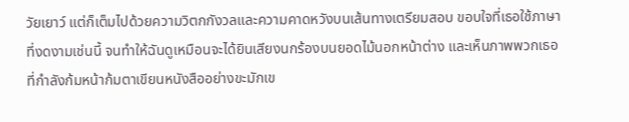วัยเยาว์ แต่ก็เต็มไปด้วยความวิตกกังวลและความคาดหวังบนเส้นทางเตรียมสอบ ขอบใจที่เธอใช้ภาษาที่งดงามเช่นนี้ จนทำให้ฉันดูเหมือนจะได้ยินเสียงนกร้องบนยอดไม้นอกหน้าต่าง และเห็นภาพพวกเธอที่กำลังก้มหน้าก้มตาเขียนหนังสืออย่างขะมักเข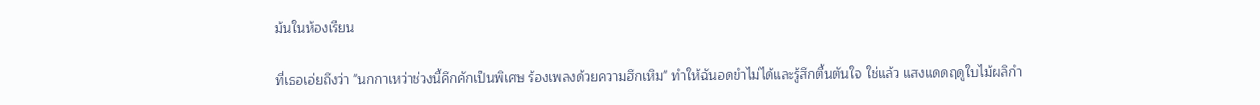ม้นในห้องเรียน

ที่เธอเอ่ยถึงว่า "นกกาเหว่าช่วงนี้คึกคักเป็นพิเศษ ร้องเพลงด้วยความฮึกเหิม" ทำให้ฉันอดขำไม่ได้และรู้สึกตื้นตันใจ ใช่แล้ว แสงแดดฤดูใบไม้ผลิกำ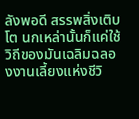ลังพอดี สรรพสิ่งเติบโต นกเหล่านั้นก็แค่ใช้วิถีของมันเฉลิมฉลองงานเลี้ยงแห่งชีวิ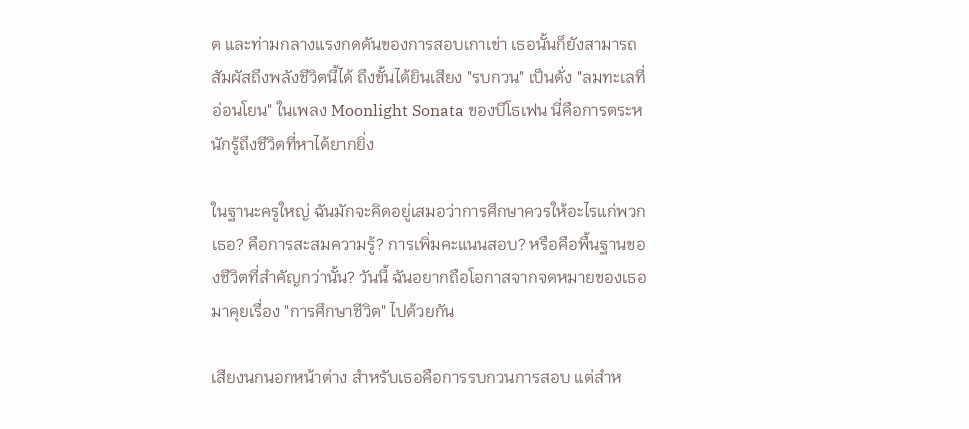ต และท่ามกลางแรงกดดันของการสอบเกาเข่า เธอนั้นก็ยังสามารถสัมผัสถึงพลังชีวิตนี้ได้ ถึงขั้นได้ยินเสียง "รบกวน" เป็นดั่ง "ลมทะเลที่อ่อนโยน" ในเพลง Moonlight Sonata ของบีโธเฟน นี่คือการตระหนักรู้ถึงชีวิตที่หาได้ยากยิ่ง

ในฐานะครูใหญ่ ฉันมักจะคิดอยู่เสมอว่าการศึกษาควรให้อะไรแก่พวกเธอ? คือการสะสมความรู้? การเพิ่มคะแนนสอบ? หรือคือพื้นฐานของชีวิตที่สำคัญกว่านั้น? วันนี้ ฉันอยากถือโอกาสจากจดหมายของเธอมาคุยเรื่อง "การศึกษาชีวิต" ไปด้วยกัน

เสียงนกนอกหน้าต่าง สำหรับเธอคือการรบกวนการสอบ แต่สำห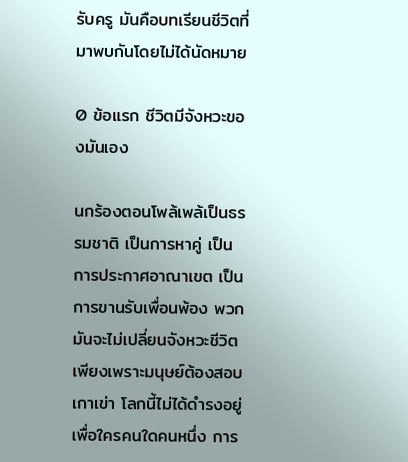รับครู มันคือบทเรียนชีวิตที่มาพบกันโดยไม่ได้นัดหมาย

0 ข้อแรก ชีวิตมีจังหวะของมันเอง

นกร้องตอนโพล้เพล้เป็นธรรมชาติ เป็นการหาคู่ เป็นการประกาศอาณาเขต เป็นการขานรับเพื่อนพ้อง พวกมันจะไม่เปลี่ยนจังหวะชีวิตเพียงเพราะมนุษย์ต้องสอบเกาเข่า โลกนี้ไม่ได้ดำรงอยู่เพื่อใครคนใดคนหนึ่ง การ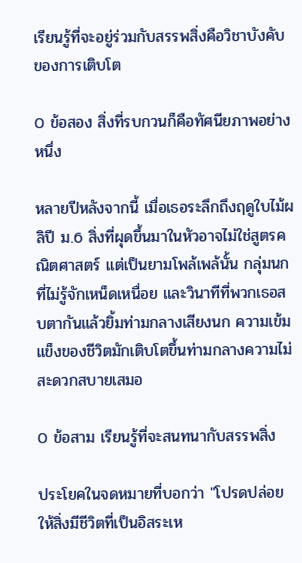เรียนรู้ที่จะอยู่ร่วมกับสรรพสิ่งคือวิชาบังคับของการเติบโต

0 ข้อสอง สิ่งที่รบกวนก็คือทัศนียภาพอย่างหนึ่ง

หลายปีหลังจากนี้ เมื่อเธอระลึกถึงฤดูใบไม้ผลิปี ม.6 สิ่งที่ผุดขึ้นมาในหัวอาจไม่ใช่สูตรคณิตศาสตร์ แต่เป็นยามโพล้เพล้นั้น กลุ่มนกที่ไม่รู้จักเหน็ดเหนื่อย และวินาทีที่พวกเธอสบตากันแล้วยิ้มท่ามกลางเสียงนก ความเข้มแข็งของชีวิตมักเติบโตขึ้นท่ามกลางความไม่สะดวกสบายเสมอ

0 ข้อสาม เรียนรู้ที่จะสนทนากับสรรพสิ่ง

ประโยคในจดหมายที่บอกว่า "โปรดปล่อยให้สิ่งมีชีวิตที่เป็นอิสระเห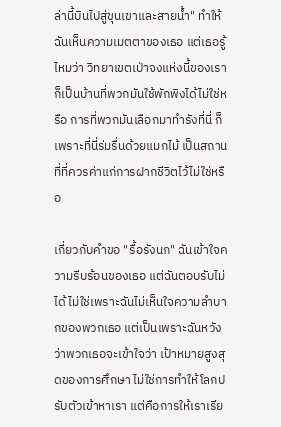ล่านี้บินไปสู่ขุนเขาและสายน้ำ" ทำให้ฉันเห็นความเมตตาของเธอ แต่เธอรู้ไหมว่า วิทยาเขตเป่าจงแห่งนี้ของเรา ก็เป็นบ้านที่พวกมันใช้พักพิงได้ไม่ใช่หรือ การที่พวกมันเลือกมาทำรังที่นี่ ก็เพราะที่นี่ร่มรื่นด้วยแมกไม้ เป็นสถานที่ที่ควรค่าแก่การฝากชีวิตไว้ไม่ใช่หรือ

เกี่ยวกับคำขอ "รื้อรังนก" ฉันเข้าใจความรีบร้อนของเธอ แต่ฉันตอบรับไม่ได้ ไม่ใช่เพราะฉันไม่เห็นใจความลำบากของพวกเธอ แต่เป็นเพราะฉันหวังว่าพวกเธอจะเข้าใจว่า เป้าหมายสูงสุดของการศึกษา ไม่ใช่การทำให้โลกปรับตัวเข้าหาเรา แต่คือการให้เราเรีย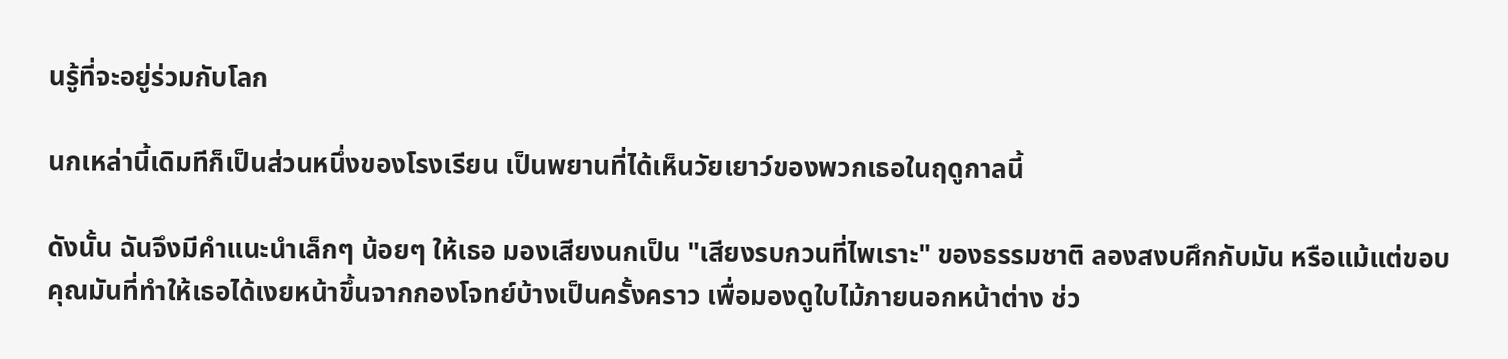นรู้ที่จะอยู่ร่วมกับโลก

นกเหล่านี้เดิมทีก็เป็นส่วนหนึ่งของโรงเรียน เป็นพยานที่ได้เห็นวัยเยาว์ของพวกเธอในฤดูกาลนี้

ดังนั้น ฉันจึงมีคำแนะนำเล็กๆ น้อยๆ ให้เธอ มองเสียงนกเป็น "เสียงรบกวนที่ไพเราะ" ของธรรมชาติ ลองสงบศึกกับมัน หรือแม้แต่ขอบคุณมันที่ทำให้เธอได้เงยหน้าขึ้นจากกองโจทย์บ้างเป็นครั้งคราว เพื่อมองดูใบไม้ภายนอกหน้าต่าง ช่ว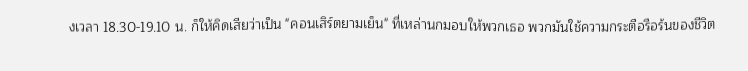งเวลา 18.30-19.10 น. ก็ให้คิดเสียว่าเป็น "คอนเสิร์ตยามเย็น" ที่เหล่านกมอบให้พวกเธอ พวกมันใช้ความกระตือรือร้นของชีวิต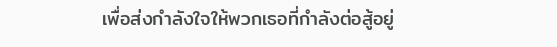เพื่อส่งกำลังใจให้พวกเธอที่กำลังต่อสู้อยู่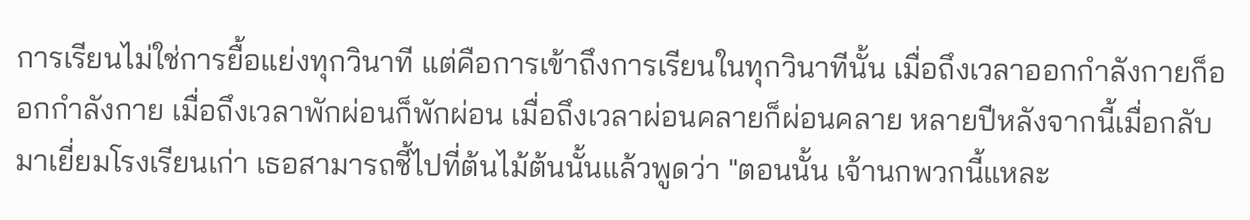การเรียนไม่ใช่การยื้อแย่งทุกวินาที แต่คือการเข้าถึงการเรียนในทุกวินาทีนั้น เมื่อถึงเวลาออกกำลังกายก็ออกกำลังกาย เมื่อถึงเวลาพักผ่อนก็พักผ่อน เมื่อถึงเวลาผ่อนคลายก็ผ่อนคลาย หลายปีหลังจากนี้เมื่อกลับมาเยี่ยมโรงเรียนเก่า เธอสามารถชี้ไปที่ต้นไม้ต้นนั้นแล้วพูดว่า "ตอนนั้น เจ้านกพวกนี้แหละ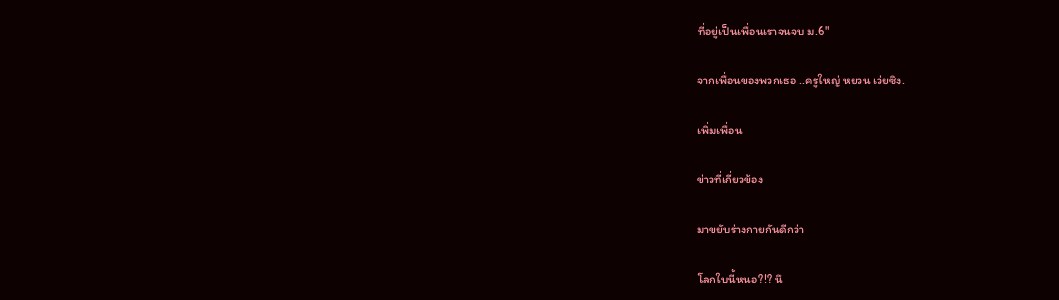ที่อยู่เป็นเพื่อนเราจนจบ ม.6"

จากเพื่อนของพวกเธอ ..ครูใหญ่ หยวน เว่ยซิง.

เพิ่มเพื่อน

ข่าวที่เกี่ยวข้อง

มาขยับร่างกายกันดีกว่า

โลกใบนี้หนอ?!? นึ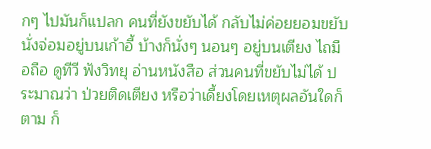กๆ ไปมันก็แปลก คนที่ยังขยับได้ กลับไม่ค่อยยอมขยับ นั่งจ่อมอยู่บนเก้าอี้ บ้างก็นั่งๆ นอนๆ อยู่บนเตียง ไถมือถือ ดูทีวี ฟังวิทยุ อ่านหนังสือ ส่วนคนที่ขยับไม่ได้ ประมาณว่า ป่วยติดเตียง หรือว่าเดี้ยงโดยเหตุผลอันใดก็ตาม ก็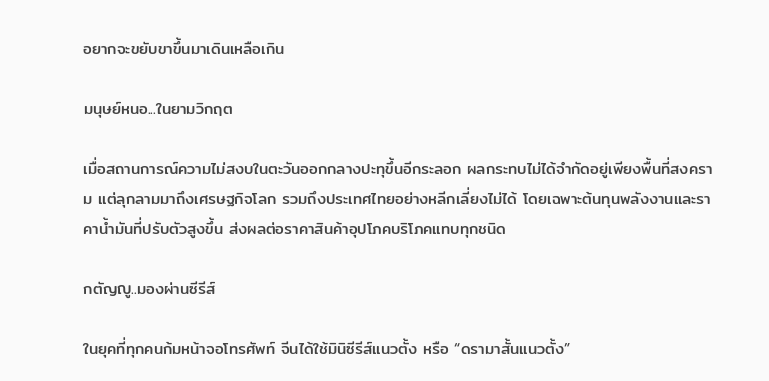อยากจะขยับขาขึ้นมาเดินเหลือเกิน

มนุษย์หนอ...ในยามวิกฤต

เมื่อสถานการณ์ความไม่สงบในตะวันออกกลางปะทุขึ้นอีกระลอก ผลกระทบไม่ได้จำกัดอยู่เพียงพื้นที่สงคราม แต่ลุกลามมาถึงเศรษฐกิจโลก รวมถึงประเทศไทยอย่างหลีกเลี่ยงไม่ได้ โดยเฉพาะต้นทุนพลังงานและราคาน้ำมันที่ปรับตัวสูงขึ้น ส่งผลต่อราคาสินค้าอุปโภคบริโภคแทบทุกชนิด

กตัญญู..มองผ่านซีรีส์

ในยุคที่ทุกคนก้มหน้าจอโทรศัพท์ จีนได้ใช้มินิซีรีส์แนวตั้ง หรือ “ดรามาสั้นแนวตั้ง”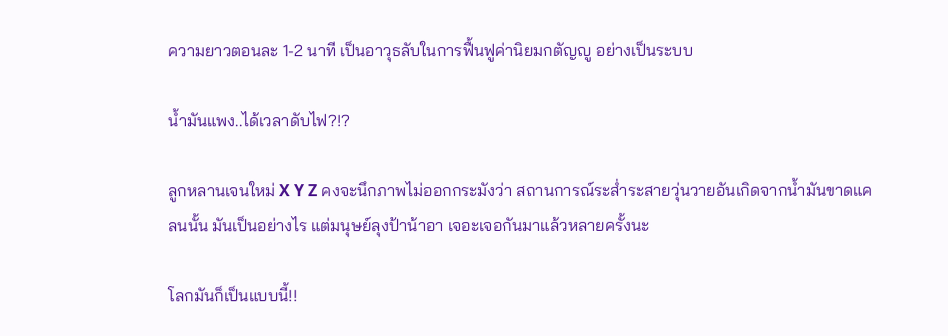ความยาวตอนละ 1-2 นาที เป็นอาวุธลับในการฟื้นฟูค่านิยมกตัญญู อย่างเป็นระบบ

น้ำมันแพง..ได้เวลาดับไฟ?!?

ลูกหลานเจนใหม่ X Y Z คงจะนึกภาพไม่ออกกระมังว่า สถานการณ์ระส่ำระสายวุ่นวายอันเกิดจากน้ำมันขาดแคลนนั้น มันเป็นอย่างไร แต่มนุษย์ลุงป้าน้าอา เจอะเจอกันมาแล้วหลายครั้งนะ

โลกมันก็เป็นแบบนี้!!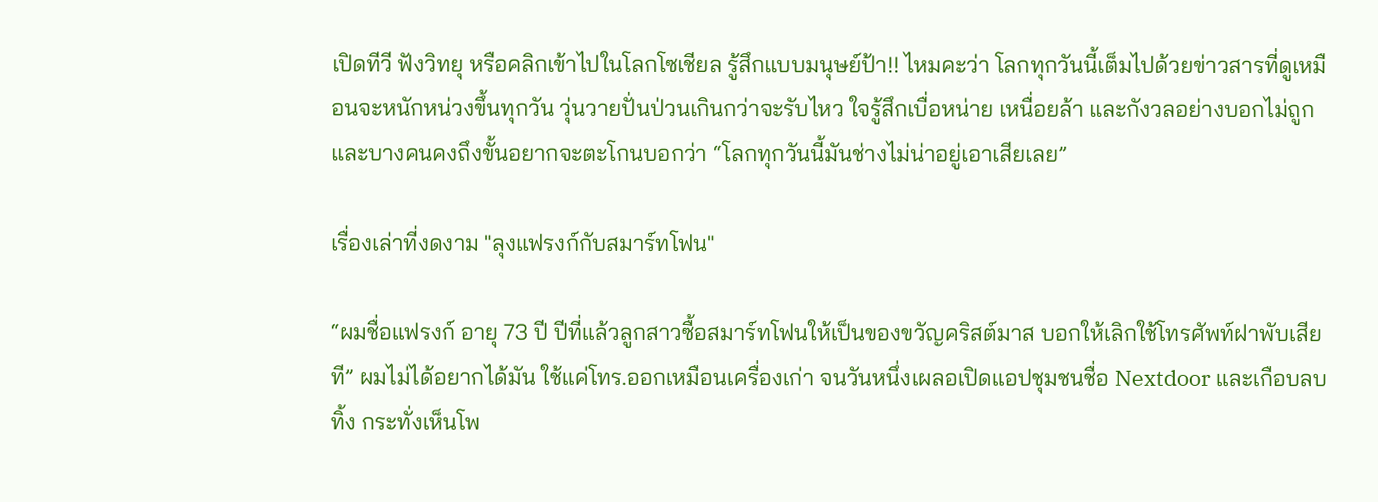เปิดทีวี ฟังวิทยุ หรือคลิกเข้าไปในโลกโซเชียล รู้สึกแบบมนุษย์ป้า!! ไหมคะว่า โลกทุกวันนี้เต็มไปด้วยข่าวสารที่ดูเหมือนจะหนักหน่วงขึ้นทุกวัน วุ่นวายปั่นป่วนเกินกว่าจะรับไหว ใจรู้สึกเบื่อหน่าย เหนื่อยล้า และกังวลอย่างบอกไม่ถูก และบางคนคงถึงขั้นอยากจะตะโกนบอกว่า “โลกทุกวันนี้มันช่างไม่น่าอยู่เอาเสียเลย”

เรื่องเล่าที่งดงาม "ลุงแฟรงก์กับสมาร์ทโฟน"

“ผมชื่อแฟรงก์ อายุ 73 ปี ปีที่แล้วลูกสาวซื้อสมาร์ทโฟนให้เป็นของขวัญคริสต์มาส บอกให้เลิกใช้โทรศัพท์ฝาพับเสียที” ผมไม่ได้อยากได้มัน ใช้แค่โทร.ออกเหมือนเครื่องเก่า จนวันหนึ่งเผลอเปิดแอปชุมชนชื่อ Nextdoor และเกือบลบทิ้ง กระทั่งเห็นโพ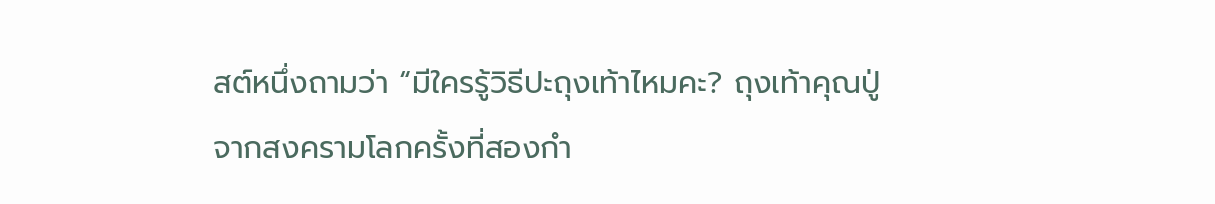สต์หนึ่งถามว่า “มีใครรู้วิธีปะถุงเท้าไหมคะ? ถุงเท้าคุณปู่จากสงครามโลกครั้งที่สองกำ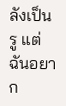ลังเป็นรู แต่ฉันอยาก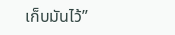เก็บมันไว้”